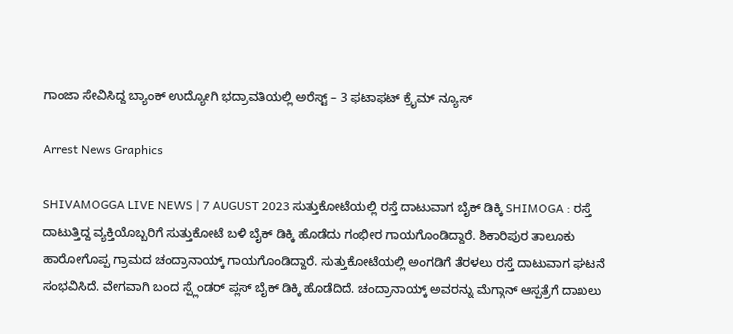ಗಾಂಜಾ ಸೇವಿಸಿದ್ದ ಬ್ಯಾಂಕ್‌ ಉದ್ಯೋಗಿ ಭದ್ರಾವತಿಯಲ್ಲಿ ಅರೆಸ್ಟ್‌ – 3 ಫಟಾಫಟ್‌ ಕ್ರೈಮ್‌ ನ್ಯೂಸ್‌

Arrest News Graphics

SHIVAMOGGA LIVE NEWS | 7 AUGUST 2023 ಸುತ್ತುಕೋಟೆಯಲ್ಲಿ ರಸ್ತೆ ದಾಟುವಾಗ ಬೈಕ್‌ ಡಿಕ್ಕಿ SHIMOGA : ರಸ್ತೆ ದಾಟುತ್ತಿದ್ದ ವ್ಯಕ್ತಿಯೊಬ್ಬರಿಗೆ ಸುತ್ತುಕೋಟೆ ಬಳಿ ಬೈಕ್‌ ಡಿಕ್ಕಿ ಹೊಡೆದು ಗಂಭೀರ ಗಾಯಗೊಂಡಿದ್ದಾರೆ. ಶಿಕಾರಿಪುರ ತಾಲೂಕು ಹಾರೋಗೊಪ್ಪ ಗ್ರಾಮದ ಚಂದ್ರಾನಾಯ್ಕ್‌ ಗಾಯಗೊಂಡಿದ್ದಾರೆ. ಸುತ್ತುಕೋಟೆಯಲ್ಲಿ ಅಂಗಡಿಗೆ ತೆರಳಲು ರಸ್ತೆ ದಾಟುವಾಗ ಘಟನೆ ಸಂಭವಿಸಿದೆ. ವೇಗವಾಗಿ ಬಂದ ಸ್ಪ್ಲೆಂಡರ್‌ ಪ್ಲಸ್‌ ಬೈಕ್‌ ಡಿಕ್ಕಿ ಹೊಡೆದಿದೆ. ಚಂದ್ರಾನಾಯ್ಕ್‌ ಅವರನ್ನು ಮೆಗ್ಗಾನ್‌ ಆಸ್ಪತ್ರೆಗೆ ದಾಖಲು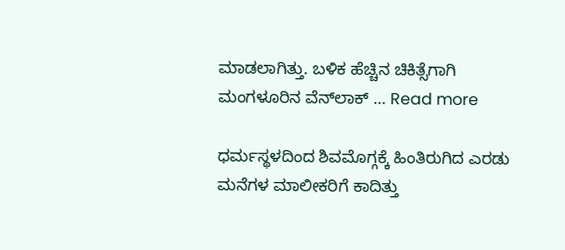ಮಾಡಲಾಗಿತ್ತು. ಬಳಿಕ ಹೆಚ್ಚಿನ ಚಿಕಿತ್ಸೆಗಾಗಿ ಮಂಗಳೂರಿನ ವೆನ್‌ಲಾಕ್‌ … Read more

ಧರ್ಮಸ್ಥಳದಿಂದ ಶಿವಮೊಗ್ಗಕ್ಕೆ ಹಿಂತಿರುಗಿದ ಎರಡು ಮನೆಗಳ ಮಾಲೀಕರಿಗೆ ಕಾದಿತ್ತು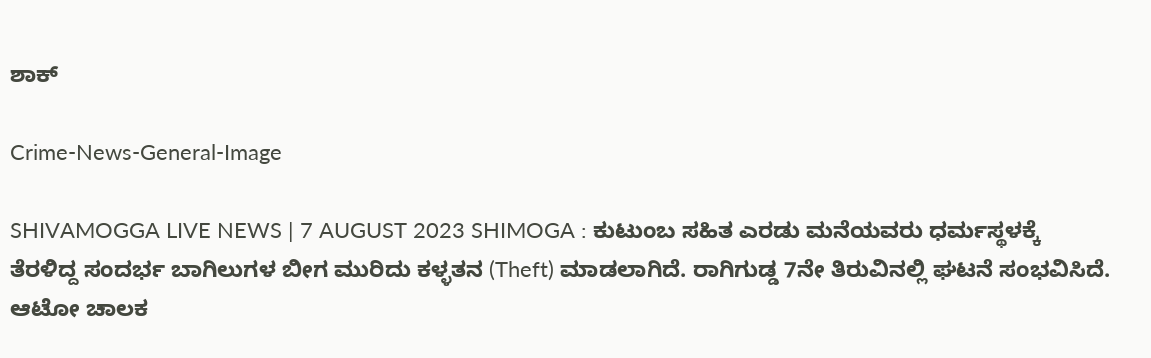ಶಾಕ್‌

Crime-News-General-Image

SHIVAMOGGA LIVE NEWS | 7 AUGUST 2023 SHIMOGA : ಕುಟುಂಬ ಸಹಿತ ಎರಡು ಮನೆಯವರು ಧರ್ಮಸ್ಥಳಕ್ಕೆ ತೆರಳಿದ್ದ ಸಂದರ್ಭ ಬಾಗಿಲುಗಳ ಬೀಗ ಮುರಿದು ಕಳ್ಳತನ (Theft) ಮಾಡಲಾಗಿದೆ. ರಾಗಿಗುಡ್ಡ 7ನೇ ತಿರುವಿನಲ್ಲಿ ಘಟನೆ ಸಂಭವಿಸಿದೆ. ಆಟೋ ಚಾಲಕ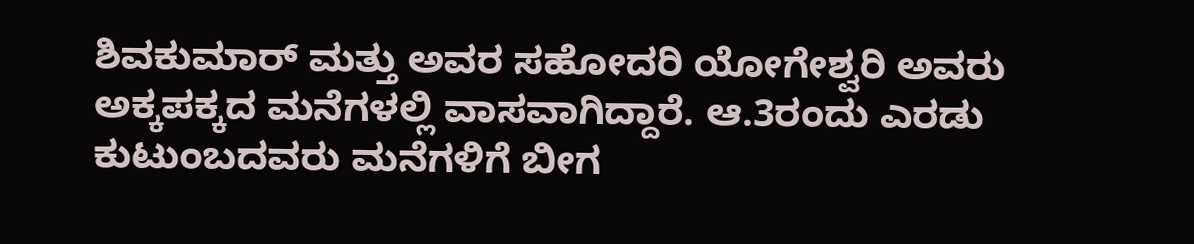ಶಿವಕುಮಾರ್‌ ಮತ್ತು ಅವರ ಸಹೋದರಿ ಯೋಗೇಶ್ವರಿ ಅವರು ಅಕ್ಕಪಕ್ಕದ ಮನೆಗಳಲ್ಲಿ ವಾಸವಾಗಿದ್ದಾರೆ. ಆ.3ರಂದು ಎರಡು ಕುಟುಂಬದವರು ಮನೆಗಳಿಗೆ ಬೀಗ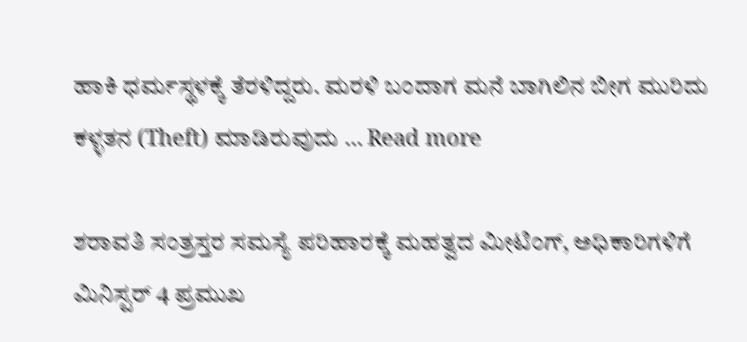ಹಾಕಿ ಧರ್ಮಸ್ಥಳಕ್ಕೆ ತೆರಳಿದ್ದರು. ಮರಳಿ ಬಂದಾಗ ಮನೆ ಬಾಗಿಲಿನ ಬೀಗ ಮುರಿದು ಕಳ್ಳತನ (Theft) ಮಾಡಿರುವುದು … Read more

ಶರಾವತಿ ಸಂತ್ರಸ್ತರ ಸಮಸ್ಯೆ ಪರಿಹಾರಕ್ಕೆ ಮಹತ್ವದ ಮೀಟಿಂಗ್‌, ಅಧಿಕಾರಿಗಳಿಗೆ ಮಿನಿಸ್ಟರ್‌ 4 ಪ್ರಮುಖ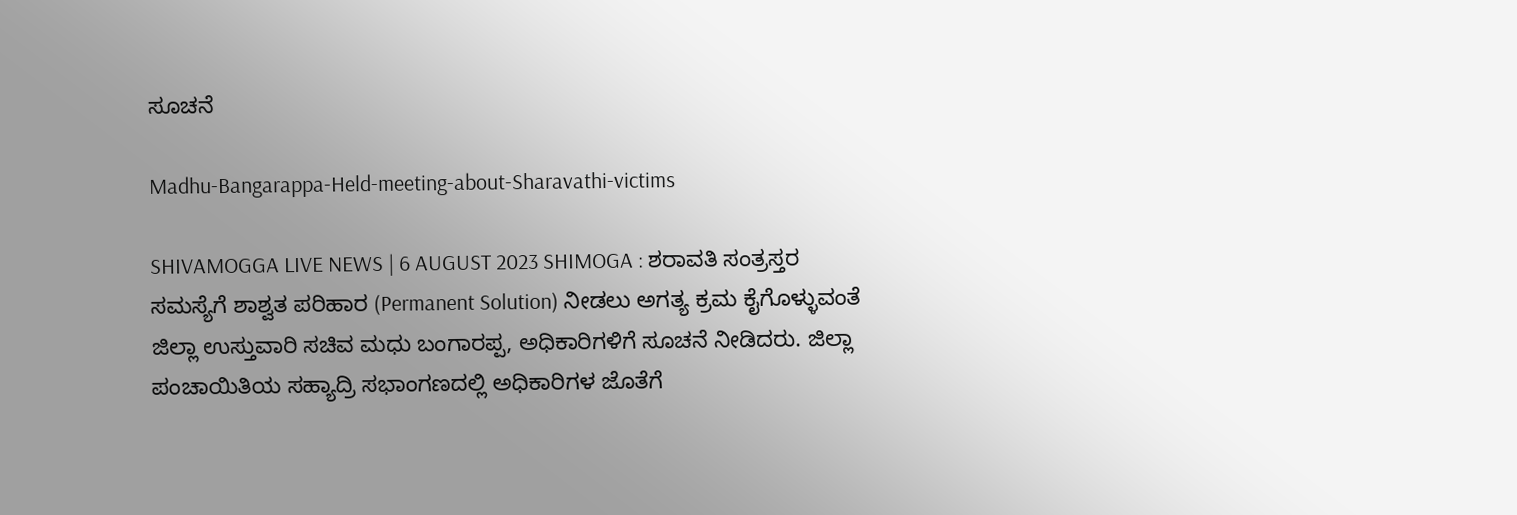ಸೂಚನೆ

Madhu-Bangarappa-Held-meeting-about-Sharavathi-victims

SHIVAMOGGA LIVE NEWS | 6 AUGUST 2023 SHIMOGA : ಶರಾವತಿ ಸಂತ್ರಸ್ತರ ಸಮಸ್ಯೆಗೆ ಶಾಶ್ವತ ಪರಿಹಾರ (Permanent Solution) ನೀಡಲು ಅಗತ್ಯ ಕ್ರಮ ಕೈಗೊಳ್ಳುವಂತೆ ಜಿಲ್ಲಾ ಉಸ್ತುವಾರಿ ಸಚಿವ ಮಧು ಬಂಗಾರಪ್ಪ, ಅಧಿಕಾರಿಗಳಿಗೆ ಸೂಚನೆ ನೀಡಿದರು. ಜಿಲ್ಲಾ ಪಂಚಾಯಿತಿಯ ಸಹ್ಯಾದ್ರಿ ಸಭಾಂಗಣದಲ್ಲಿ ಅಧಿಕಾರಿಗಳ ಜೊತೆಗೆ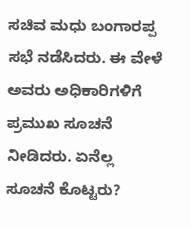ಸಚಿವ ಮಧು ಬಂಗಾರಪ್ಪ ಸಭೆ ನಡೆಸಿದರು. ಈ ವೇಳೆ ಅವರು ಅಧಿಕಾರಿಗಳಿಗೆ ಪ್ರಮುಖ ಸೂಚನೆ ನೀಡಿದರು. ಏನೆಲ್ಲ ಸೂಚನೆ ಕೊಟ್ಟರು?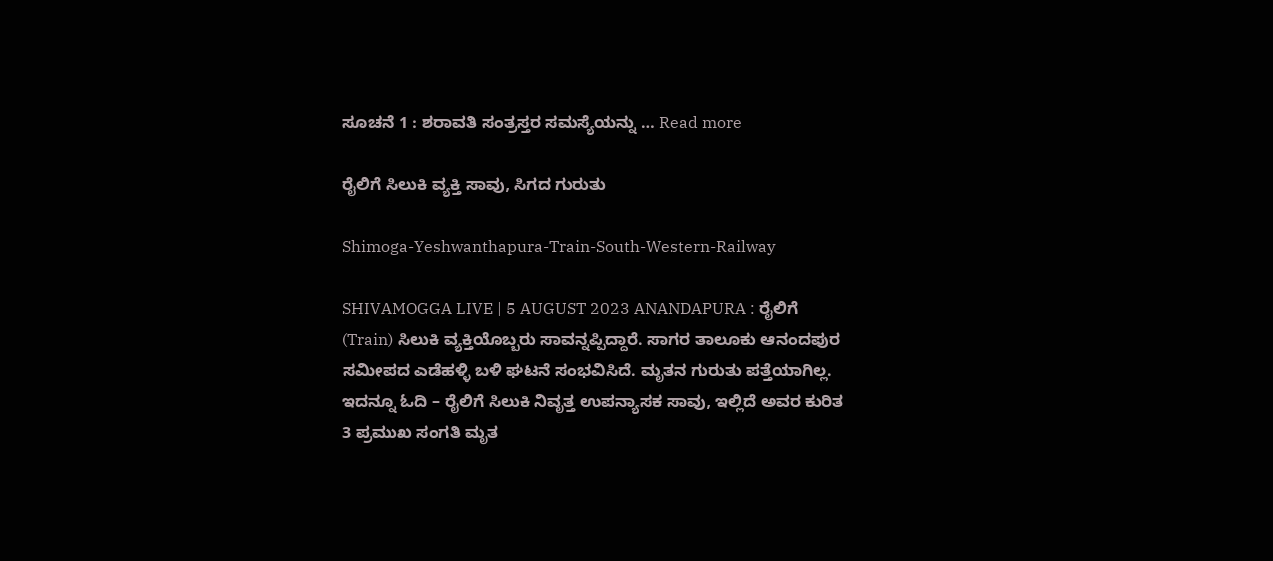ಸೂಚನೆ 1 : ಶರಾವತಿ ಸಂತ್ರಸ್ತರ ಸಮಸ್ಯೆಯನ್ನು … Read more

ರೈಲಿಗೆ ಸಿಲುಕಿ ವ್ಯಕ್ತಿ ಸಾವು, ಸಿಗದ ಗುರುತು

Shimoga-Yeshwanthapura-Train-South-Western-Railway

SHIVAMOGGA LIVE | 5 AUGUST 2023 ANANDAPURA : ರೈಲಿಗೆ (Train) ಸಿಲುಕಿ ವ್ಯಕ್ತಿಯೊಬ್ಬರು ಸಾವನ್ನಪ್ಪಿದ್ದಾರೆ. ಸಾಗರ ತಾಲೂಕು ಆನಂದಪುರ ಸಮೀಪದ ಎಡೆಹಳ್ಳಿ ಬಳಿ ಘಟನೆ ಸಂಭವಿಸಿದೆ. ಮೃತನ ಗುರುತು ಪತ್ತೆಯಾಗಿಲ್ಲ. ಇದನ್ನೂ ಓದಿ – ರೈಲಿಗೆ ಸಿಲುಕಿ ನಿವೃತ್ತ ಉಪನ್ಯಾಸಕ ಸಾವು, ಇಲ್ಲಿದೆ ಅವರ ಕುರಿತ 3 ಪ್ರಮುಖ ಸಂಗತಿ ಮೃತ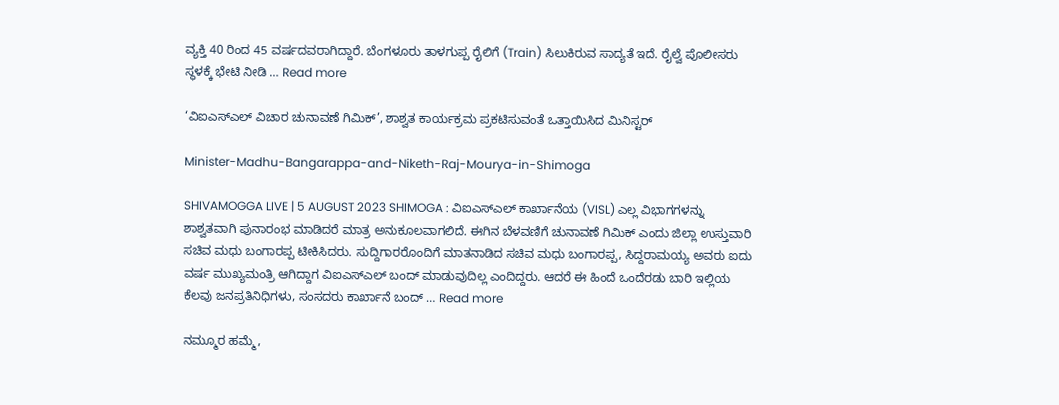ವ್ಯಕ್ತಿ 40 ರಿಂದ 45 ವರ್ಷದವರಾಗಿದ್ದಾರೆ. ಬೆಂಗಳೂರು ತಾಳಗುಪ್ಪ ರೈಲಿಗೆ (Train) ಸಿಲುಕಿರುವ ಸಾದ್ಯತೆ ಇದೆ. ರೈಲ್ವೆ ಪೊಲೀಸರು ಸ್ಥಳಕ್ಕೆ ಭೇಟಿ ನೀಡಿ … Read more

‘ವಿಐಎಸ್ಎಲ್‌ ವಿಚಾರ ಚುನಾವಣೆ ಗಿಮಿಕ್‌’, ಶಾಶ್ವತ ಕಾರ್ಯಕ್ರಮ ಪ್ರಕಟಿಸುವಂತೆ ಒತ್ತಾಯಿಸಿದ ಮಿನಿಸ್ಟರ್‌

Minister-Madhu-Bangarappa-and-Niketh-Raj-Mourya-in-Shimoga

SHIVAMOGGA LIVE | 5 AUGUST 2023 SHIMOGA : ವಿಐಎಸ್‌ಎಲ್‌ ಕಾರ್ಖಾನೆಯ (VISL) ಎಲ್ಲ ವಿಭಾಗಗಳನ್ನು ಶಾಶ್ವತವಾಗಿ ಪುನಾರಂಭ ಮಾಡಿದರೆ ಮಾತ್ರ ಅನುಕೂಲವಾಗಲಿದೆ. ಈಗಿನ ಬೆಳವಣಿಗೆ ಚುನಾವಣೆ ಗಿಮಿಕ್‌ ಎಂದು ಜಿಲ್ಲಾ ಉಸ್ತುವಾರಿ ಸಚಿವ ಮಧು ಬಂಗಾರಪ್ಪ ಟೀಕಿಸಿದರು. ಸುದ್ದಿಗಾರರೊಂದಿಗೆ ಮಾತನಾಡಿದ ಸಚಿವ ಮಧು ಬಂಗಾರಪ್ಪ, ಸಿದ್ದರಾಮಯ್ಯ ಅವರು ಐದು ವರ್ಷ ಮುಖ್ಯಮಂತ್ರಿ ಆಗಿದ್ದಾಗ ವಿಐಎಸ್‌ಎಲ್‌ ಬಂದ್‌ ಮಾಡುವುದಿಲ್ಲ ಎಂದಿದ್ದರು. ಆದರೆ ಈ ಹಿಂದೆ ಒಂದೆರಡು ಬಾರಿ ಇಲ್ಲಿಯ ಕೆಲವು ಜನಪ್ರತಿನಿಧಿಗಳು, ಸಂಸದರು ಕಾರ್ಖಾನೆ ಬಂದ್‌ … Read more

ನಮ್ಮೂರ ಹಮ್ಮೆ,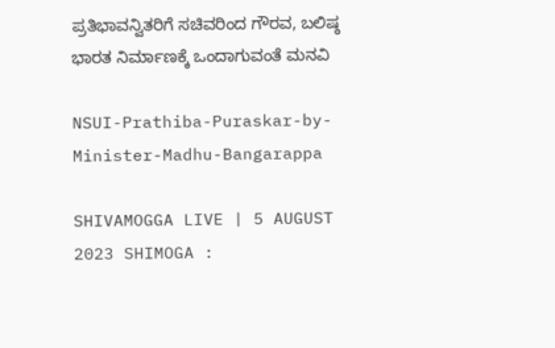ಪ್ರತಿಭಾವನ್ವಿತರಿಗೆ ಸಚಿವರಿಂದ ಗೌರವ, ಬಲಿಷ್ಠ ಭಾರತ ನಿರ್ಮಾಣಕ್ಕೆ ಒಂದಾಗುವಂತೆ ಮನವಿ

NSUI-Prathiba-Puraskar-by-Minister-Madhu-Bangarappa

SHIVAMOGGA LIVE | 5 AUGUST 2023 SHIMOGA :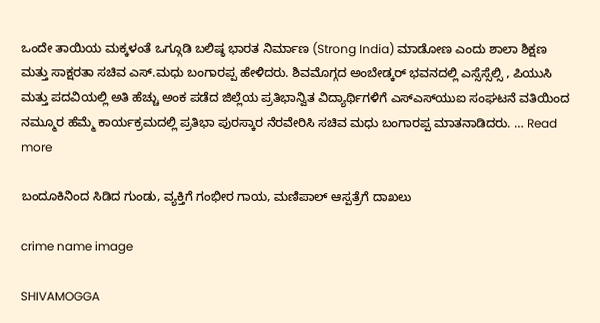ಒಂದೇ ತಾಯಿಯ ಮಕ್ಕಳಂತೆ ಒಗ್ಗೂಡಿ ಬಲಿಷ್ಠ ಭಾರತ ನಿರ್ಮಾಣ (Strong India) ಮಾಡೋಣ ಎಂದು ಶಾಲಾ ಶಿಕ್ಷಣ ಮತ್ತು‌ ಸಾಕ್ಷರತಾ ಸಚಿವ ಎಸ್.ಮಧು ಬಂಗಾರಪ್ಪ ಹೇಳಿದರು. ಶಿವಮೊಗ್ಗದ ಅಂಬೇಡ್ಕರ್ ಭವನದಲ್ಲಿ ಎಸ್ಸೆಸ್ಸೆಲ್ಸಿ , ಪಿಯುಸಿ ಮತ್ತು ಪದವಿಯಲ್ಲಿ ಅತಿ ಹೆಚ್ಚು ಅಂಕ ಪಡೆದ ಜಿಲ್ಲೆಯ ಪ್ರತಿಭಾನ್ವಿತ ವಿದ್ಯಾರ್ಥಿಗಳಿಗೆ ಎಸ್‌ಎಸ್‌ಯುಐ ಸಂಘಟನೆ ವತಿಯಿಂದ ನಮ್ಮೂರ ಹೆಮ್ಮೆ ಕಾರ್ಯಕ್ರಮದಲ್ಲಿ ಪ್ರತಿಭಾ ಪುರಸ್ಕಾರ ನೆರವೇರಿಸಿ ಸಚಿವ ಮಧು ಬಂಗಾರಪ್ಪ ಮಾತನಾಡಿದರು. … Read more

ಬಂದೂಕಿನಿಂದ ಸಿಡಿದ ಗುಂಡು, ವ್ಯಕ್ತಿಗೆ ಗಂಭೀರ ಗಾಯ, ಮಣಿಪಾಲ್‌ ಆಸ್ಪತ್ರೆಗೆ ದಾಖಲು

crime name image

SHIVAMOGGA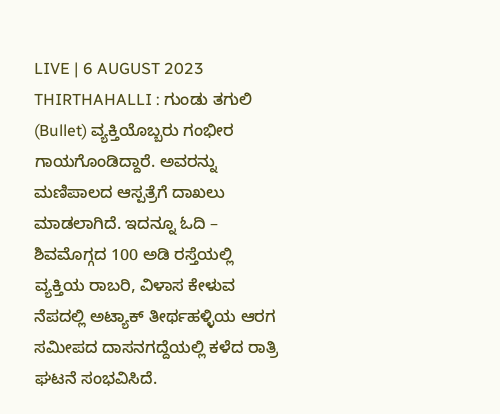LIVE | 6 AUGUST 2023 THIRTHAHALLI : ಗುಂಡು ತಗುಲಿ (Bullet) ವ್ಯಕ್ತಿಯೊಬ್ಬರು ಗಂಭೀರ ಗಾಯಗೊಂಡಿದ್ದಾರೆ. ಅವರನ್ನು ಮಣಿಪಾಲದ ಆಸ್ಪತ್ರೆಗೆ ದಾಖಲು ಮಾಡಲಾಗಿದೆ. ಇದನ್ನೂ ಓದಿ – ಶಿವಮೊಗ್ಗದ 100 ಅಡಿ ರಸ್ತೆಯಲ್ಲಿ ವ್ಯಕ್ತಿಯ ರಾಬರಿ, ವಿಳಾಸ ಕೇಳುವ ನೆಪದಲ್ಲಿ ಅಟ್ಯಾಕ್‌ ತೀರ್ಥಹಳ್ಳಿಯ ಆರಗ ಸಮೀಪದ ದಾಸನಗದ್ದೆಯಲ್ಲಿ ಕಳೆದ ರಾತ್ರಿ ಘಟನೆ ಸಂಭವಿಸಿದೆ.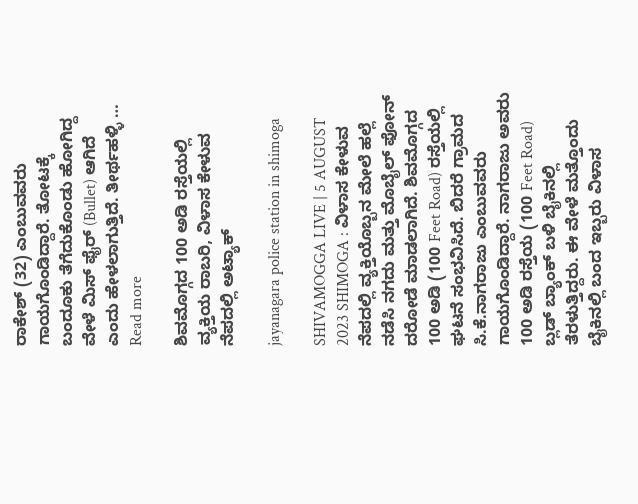ರಾಕೇಶ್‌ (32) ಎಂಬುವವರು ಗಾಯಗೊಂಡಿದ್ದಾರೆ. ತೋಟಕ್ಕೆ ಬಂದೂಕು ತೆಗೆದುಕೊಂಡು ಹೋಗಿದ್ದ ವೇಳೆ ಮಿಸ್‌ ಫೈರ್‌ (Bullet) ಆಗಿದೆ ಎಂದು ಹೇಳಲಾಗುತ್ತಿದೆ. ತೀರ್ಥಹಳ್ಳಿ … Read more

ಶಿವಮೊಗ್ಗದ 100 ಅಡಿ ರಸ್ತೆಯಲ್ಲಿ ವ್ಯಕ್ತಿಯ ರಾಬರಿ, ವಿಳಾಸ ಕೇಳುವ ನೆಪದಲ್ಲಿ ಅಟ್ಯಾಕ್‌

jayanagara police station in shimoga

SHIVAMOGGA LIVE | 5 AUGUST 2023 SHIMOGA : ವಿಳಾಸ ಕೇಳುವ ನೆಪದಲ್ಲಿ ವ್ಯಕ್ತಿಯೊಬ್ಬನ ಮೇಲೆ ಹಲ್ಲೆ ನಡೆಸಿ ನಗದು ಮತ್ತು ಮೊಬೈಲ್‌ ಫೋನ್‌ ದರೋಡೆ ಮಾಡಲಾಗಿದೆ. ಶಿವಮೊಗ್ಗದ 100 ಅಡಿ (100 Feet Road) ರಸ್ತೆಯಲ್ಲಿ ಘಟನೆ ಸಂಭವಿಸಿದೆ. ಬಿದರೆ ಗ್ರಾಮದ ಸಿ.ಕೆ.ನಾಗರಾಜು ಎಂಬುವವರು ಗಾಯಗೊಂಡಿದ್ದಾರೆ. ನಾಗರಾಜು ಅವರು 100 ಅಡಿ ರಸ್ತೆಯ (100 Feet Road) ಬ್ಲಡ್‌ ಬ್ಯಾಂಕ್‌ ಬಳಿ ಬೈಕಿನಲ್ಲಿ ತೆರಳುತ್ತಿದ್ದರು. ಈ ವೇಳೆ ಮತ್ತೊಂದು ಬೈಕಿನಲ್ಲಿ ಬಂದ ಇಬ್ಬರು ವಿಳಾಸ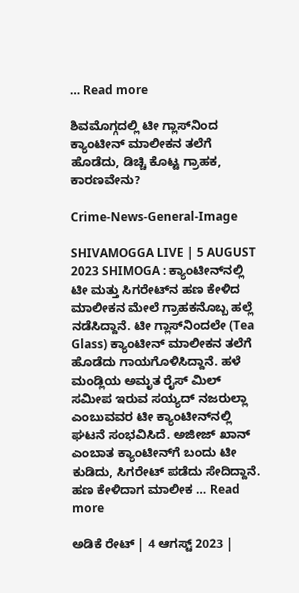… Read more

ಶಿವಮೊಗ್ಗದಲ್ಲಿ ಟೀ ಗ್ಲಾಸ್‌ನಿಂದ ಕ್ಯಾಂಟೀನ್‌ ಮಾಲೀಕನ ತಲೆಗೆ ಹೊಡೆದು, ಡಿಚ್ಚಿ ಕೊಟ್ಟ ಗ್ರಾಹಕ, ಕಾರಣವೇನು?

Crime-News-General-Image

SHIVAMOGGA LIVE | 5 AUGUST 2023 SHIMOGA : ಕ್ಯಾಂಟೀನ್‌ನಲ್ಲಿ ಟೀ ಮತ್ತು ಸಿಗರೇಟ್‌ನ ಹಣ ಕೇಳಿದ ಮಾಲೀಕನ ಮೇಲೆ ಗ್ರಾಹಕನೊಬ್ಬ ಹಲ್ಲೆ ನಡೆಸಿದ್ದಾನೆ. ಟೀ ಗ್ಲಾಸ್‌ನಿಂದಲೇ (Tea Glass) ಕ್ಯಾಂಟೀನ್‌ ಮಾಲೀಕನ ತಲೆಗೆ ಹೊಡೆದು ಗಾಯಗೊಳಿಸಿದ್ದಾನೆ. ಹಳೆ ಮಂಡ್ಲಿಯ ಅಮೃತ ರೈಸ್‌ ಮಿಲ್‌ ಸಮೀಪ ಇರುವ ಸಯ್ಯದ್‌ ನಜರುಲ್ಲಾ ಎಂಬುವವರ ಟೀ ಕ್ಯಾಂಟೀನ್‌ನಲ್ಲಿ ಘಟನೆ ಸಂಭವಿಸಿದೆ. ಅಜೀಜ್‌ ಖಾನ್‌ ಎಂಬಾತ ಕ್ಯಾಂಟೀನ್‌ಗೆ ಬಂದು ಟೀ ಕುಡಿದು, ಸಿಗರೇಟ್‌ ಪಡೆದು ಸೇದಿದ್ದಾನೆ. ಹಣ ಕೇಳಿದಾಗ ಮಾಲೀಕ … Read more

ಅಡಿಕೆ ರೇಟ್‌ | 4 ಆಗಸ್ಟ್‌ 2023 |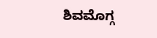ಶಿವಮೊಗ್ಗ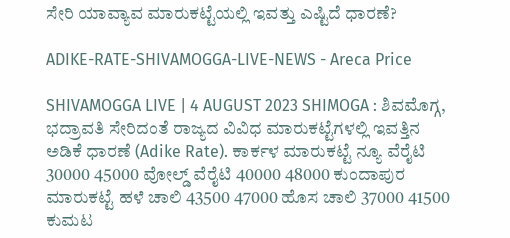ಸೇರಿ ಯಾವ್ಯಾವ ಮಾರುಕಟ್ಟೆಯಲ್ಲಿ ಇವತ್ತು ಎಷ್ಟಿದೆ ಧಾರಣೆ?

ADIKE-RATE-SHIVAMOGGA-LIVE-NEWS - Areca Price

SHIVAMOGGA LIVE | 4 AUGUST 2023 SHIMOGA : ಶಿವಮೊಗ್ಗ, ಭದ್ರಾವತಿ ಸೇರಿದಂತೆ ರಾಜ್ಯದ ವಿವಿಧ ಮಾರುಕಟ್ಟೆಗಳಲ್ಲಿ ಇವತ್ತಿನ ಅಡಿಕೆ ಧಾರಣೆ (Adike Rate). ಕಾರ್ಕಳ ಮಾರುಕಟ್ಟೆ ನ್ಯೂ ವೆರೈಟಿ 30000 45000 ವೋಲ್ಡ್ ವೆರೈಟಿ 40000 48000 ಕುಂದಾಪುರ ಮಾರುಕಟ್ಟೆ ಹಳೆ ಚಾಲಿ 43500 47000 ಹೊಸ ಚಾಲಿ 37000 41500 ಕುಮಟ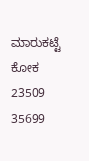ಮಾರುಕಟ್ಟೆ ಕೋಕ 23509 35699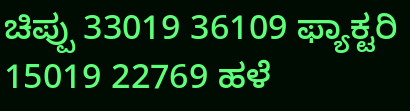ಚಿಪ್ಪು 33019 36109 ಫ್ಯಾಕ್ಟರಿ 15019 22769 ಹಳೆ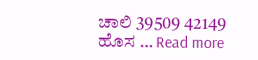ಚಾಲಿ 39509 42149 ಹೊಸ … Read more